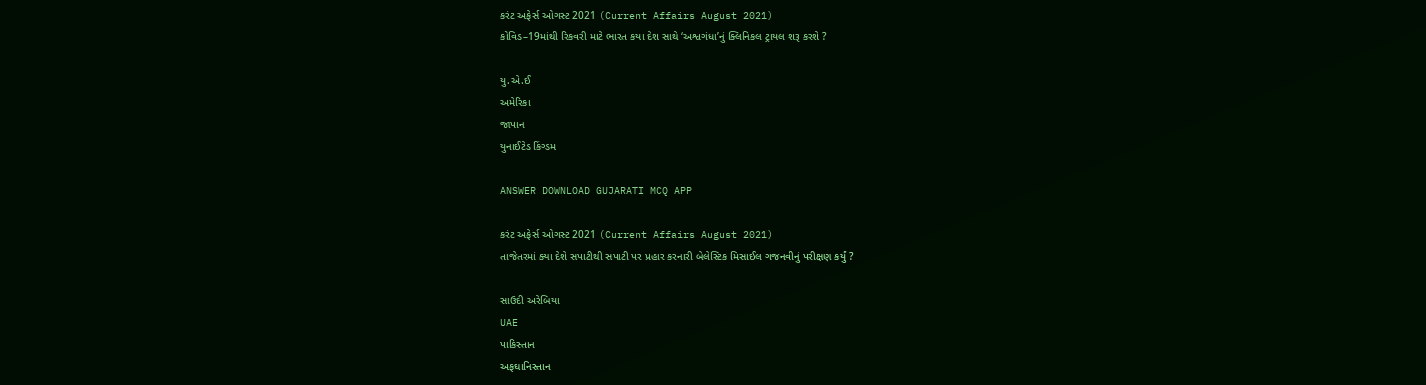કરંટ અફેર્સ ઓગસ્ટ 2021 (Current Affairs August 2021)
કોવિડ–19માંથી રિકવરી માટે ભારત કયા દેશ સાથે ‘અશ્વગંધા’નું ક્લિનિકલ ટ્રાયલ શરૂ કરશે ?

યુ.એ.ઈ
અમેરિકા
જાપાન
યુનાઈટેડ કિંગ્ડમ

ANSWER DOWNLOAD GUJARATI MCQ APP

કરંટ અફેર્સ ઓગસ્ટ 2021 (Current Affairs August 2021)
તાજેતરમાં ક્યા દેશે સપાટીથી સપાટી પર પ્રહાર કરનારી બેલેસ્ટિક મિસાઈલ ગજનવીનું પરીક્ષણ કર્યું ?

સાઉદી અરેબિયા
UAE
પાકિસ્તાન
અફઘાનિસ્તાન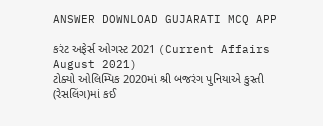ANSWER DOWNLOAD GUJARATI MCQ APP

કરંટ અફેર્સ ઓગસ્ટ 2021 (Current Affairs August 2021)
ટોક્યો ઓલિમ્પિક 2020માં શ્રી બજરંગ પુનિયાએ કુસ્તી (રેસલિંગ)માં કઈ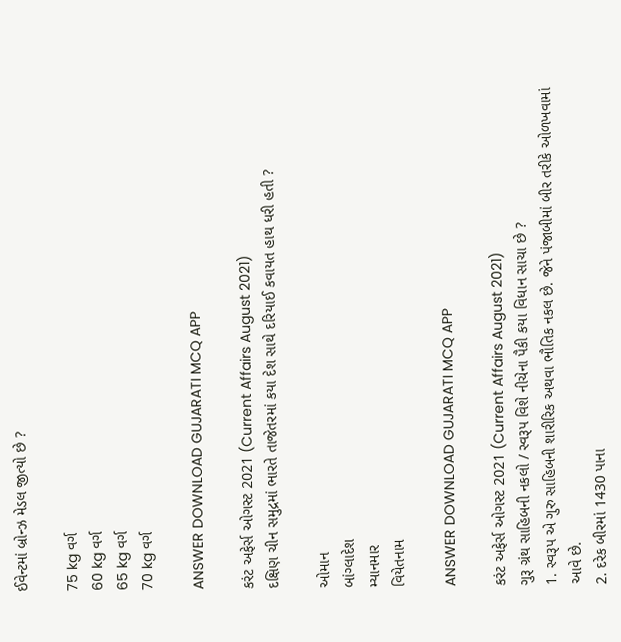ઈવેન્ટમાં બ્રોન્ઝ મેડલ જીત્યો છે ?

75 kg વર્ગ
60 kg વર્ગ
65 kg વર્ગ
70 kg વર્ગ

ANSWER DOWNLOAD GUJARATI MCQ APP

કરંટ અફેર્સ ઓગસ્ટ 2021 (Current Affairs August 2021)
દક્ષિણ ચીન સમુદ્રમાં ભારતે તાજેતરમાં કયા દેશ સાથે દરિયાઈ કવાયત હાથ ધરી હતી ?

ઓમાન
બાંગ્લાદેશ
મ્યાનમાર
વિયેતનામ

ANSWER DOWNLOAD GUJARATI MCQ APP

કરંટ અફેર્સ ઓગસ્ટ 2021 (Current Affairs August 2021)
ગુરૂ ગ્રંથ સાહિબની નકલો / સ્વરૂપ વિશે નીચેના પૈકી કયા વિધાન સાચા છે ?
1. સ્વરૂપ એ ગુરુ સાહિબની શારીરિક અથવા ભૌતિક નકલ છે. જેને પંજાબીમાં બીર તરીકે ઓળખવામાં આવે છે.
2. દરેક બીરમાં 1430 પાના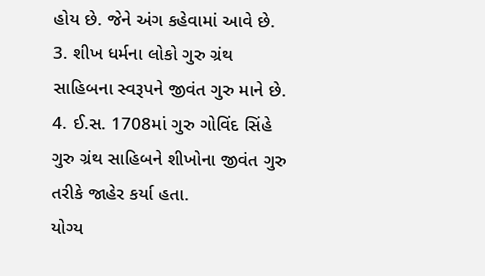હોય છે. જેને અંગ કહેવામાં આવે છે.
3. શીખ ધર્મના લોકો ગુરુ ગ્રંથ સાહિબના સ્વરૂપને જીવંત ગુરુ માને છે.
4. ઈ.સ. 1708માં ગુરુ ગોવિંદ સિંહે ગુરુ ગ્રંથ સાહિબને શીખોના જીવંત ગુરુ તરીકે જાહેર કર્યા હતા.
યોગ્ય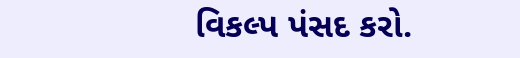વિકલ્પ પંસદ કરો.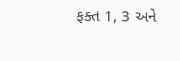ફક્ત 1, 3 અને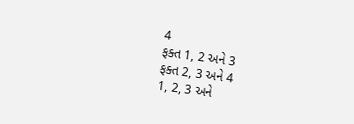4
ફક્ત 1, 2 અને 3
ફક્ત 2, 3 અને 4
1, 2, 3 અને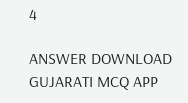4

ANSWER DOWNLOAD GUJARATI MCQ APP